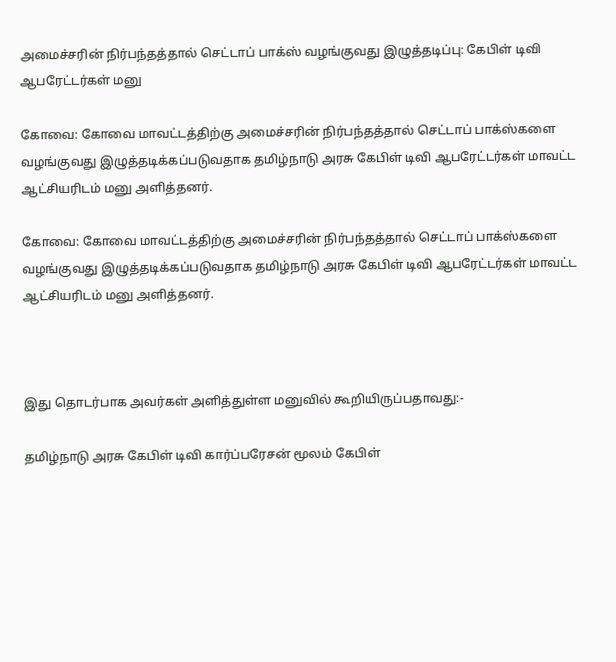அமைச்சரின் நிர்பந்தத்தால் செட்டாப் பாக்ஸ் வழங்குவது இழுத்தடிப்பு: கேபிள் டிவி ஆபரேட்டர்கள் மனு

கோவை: கோவை மாவட்டத்திற்கு அமைச்சரின் நிர்பந்தத்தால் செட்டாப் பாக்ஸ்களை வழங்குவது இழுத்தடிக்கப்படுவதாக தமிழ்நாடு அரசு கேபிள் டிவி ஆபரேட்டர்கள் மாவட்ட ஆட்சியரிடம் மனு அளித்தனர்.

கோவை: கோவை மாவட்டத்திற்கு அமைச்சரின் நிர்பந்தத்தால் செட்டாப் பாக்ஸ்களை வழங்குவது இழுத்தடிக்கப்படுவதாக தமிழ்நாடு அரசு கேபிள் டிவி ஆபரேட்டர்கள் மாவட்ட ஆட்சியரிடம் மனு அளித்தனர்.



இது தொடர்பாக அவர்கள் அளித்துள்ள மனுவில் கூறியிருப்பதாவது:-

தமிழ்நாடு அரசு கேபிள் டிவி கார்ப்பரேசன் மூலம் கேபிள்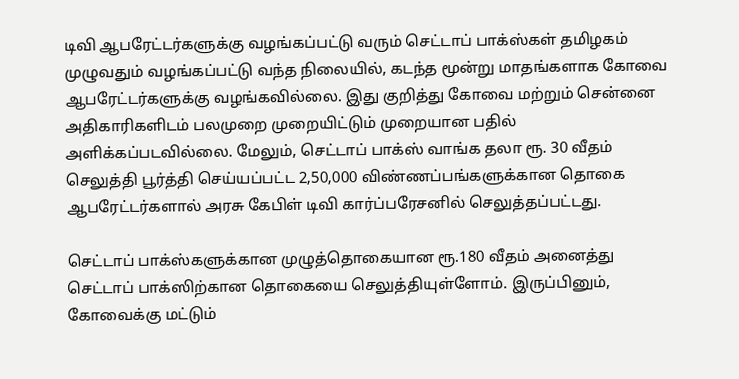டிவி ஆபரேட்டர்களுக்கு வழங்கப்பட்டு வரும் செட்டாப் பாக்ஸ்கள் தமிழகம் முழுவதும் வழங்கப்பட்டு வந்த நிலையில், கடந்த மூன்று மாதங்களாக கோவை ஆபரேட்டர்களுக்கு வழங்கவில்லை. இது குறித்து கோவை மற்றும் சென்னை அதிகாரிகளிடம் பலமுறை முறையிட்டும் முறையான பதில் அளிக்கப்படவில்லை. மேலும், செட்டாப் பாக்ஸ் வாங்க தலா ரூ. 30 வீதம் செலுத்தி பூர்த்தி செய்யப்பட்ட 2,50,000 விண்ணப்பங்களுக்கான தொகை ஆபரேட்டர்களால் அரசு கேபிள் டிவி கார்ப்பரேசனில் செலுத்தப்பட்டது.

செட்டாப் பாக்ஸ்களுக்கான முழுத்தொகையான ரூ.180 வீதம் அனைத்து செட்டாப் பாக்ஸிற்கான தொகையை செலுத்தியுள்ளோம். இருப்பினும், கோவைக்கு மட்டும்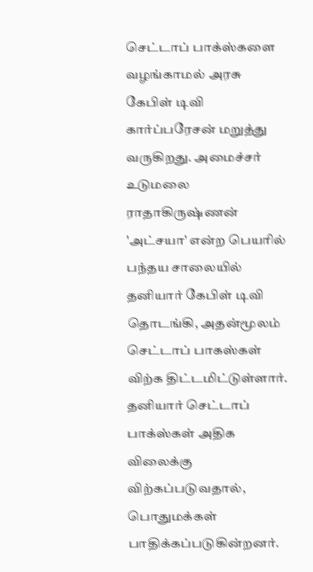செட்டாப் பாக்ஸ்களை வழங்காமல் அரசு கேபிள் டிவி கார்ப்பரேசன் மறுத்து வருகிறது. அமைச்சர் உடுமலை ராதாகிருஷ்ணன் 'அட்சயா' என்ற பெயரில் பந்தய சாலையில் தனியார் கேபிள் டிவி தொடங்கி, அதன்மூலம் செட்டாப் பாகஸ்கள் விற்க திட்டமிட்டுள்ளார். தனியார் செட்டாப் பாக்ஸ்கள் அதிக விலைக்கு விற்கப்படுவதால், பொதுமக்கள் பாதிக்கப்படுகின்றனர்.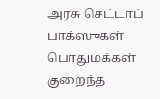அரசு செட்டாப் பாக்ஸுகள் பொதுமக்கள் குறைந்த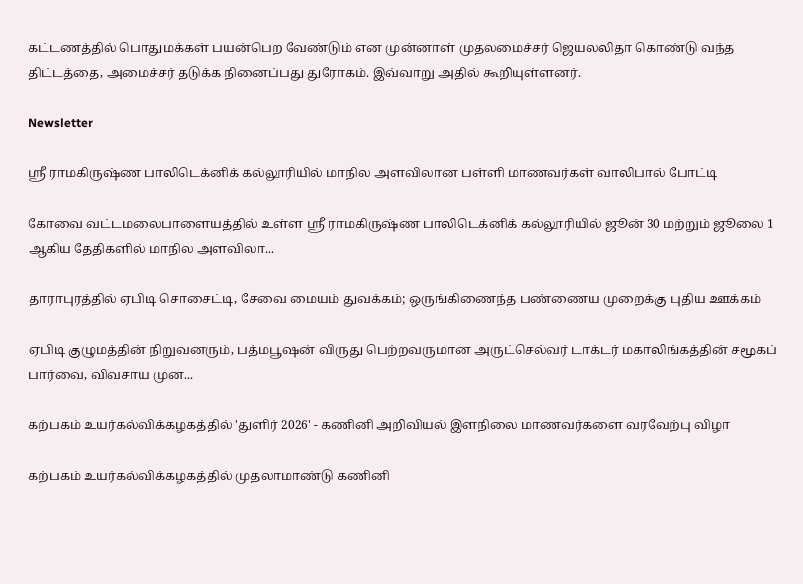கட்டணத்தில் பொதுமக்கள் பயன்பெற வேண்டும் என முன்னாள் முதலமைச்சர் ஜெயலலிதா கொண்டு வந்த திட்டத்தை, அமைச்சர் தடுக்க நினைப்பது துரோகம். இவ்வாறு அதில் கூறியுள்ளனர்.

Newsletter

ஸ்ரீ ராமகிருஷ்ண பாலிடெக்னிக் கல்லூரியில் மாநில அளவிலான பள்ளி மாணவர்கள் வாலிபால் போட்டி

கோவை வட்டமலைபாளையத்தில் உள்ள ஸ்ரீ ராமகிருஷ்ண பாலிடெக்னிக் கல்லூரியில் ஜூன் 30 மற்றும் ஜூலை 1 ஆகிய தேதிகளில் மாநில அளவிலா...

தாராபுரத்தில் ஏபிடி சொசைட்டி, சேவை மையம் துவக்கம்; ஒருங்கிணைந்த பண்ணைய முறைக்கு புதிய ஊக்கம்

ஏபிடி குழுமத்தின் நிறுவனரும், பத்மபூஷன் விருது பெற்றவருமான அருட்செல்வர் டாக்டர் மகாலிங்கத்தின் சமூகப் பார்வை, விவசாய முன...

கற்பகம் உயர்கல்விக்கழகத்தில் 'துளிர் 2026' - கணினி அறிவியல் இளநிலை மாணவர்களை வரவேற்பு விழா

கற்பகம் உயர்கல்விக்கழகத்தில் முதலாமாண்டு கணினி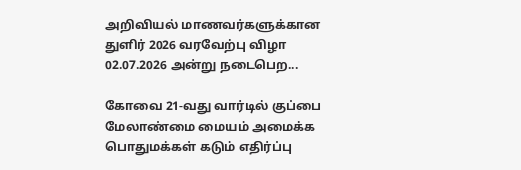அறிவியல் மாணவர்களுக்கான துளிர் 2026 வரவேற்பு விழா 02.07.2026 அன்று நடைபெற...

கோவை 21-வது வார்டில் குப்பை மேலாண்மை மையம் அமைக்க பொதுமக்கள் கடும் எதிர்ப்பு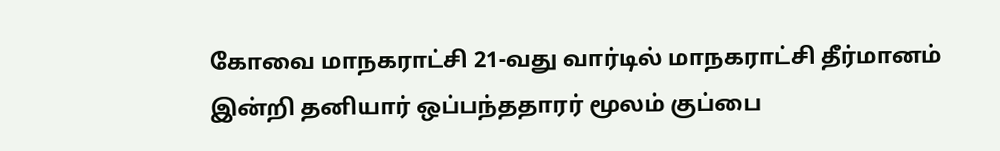கோவை மாநகராட்சி 21-வது வார்டில் மாநகராட்சி தீர்மானம் இன்றி தனியார் ஒப்பந்ததாரர் மூலம் குப்பை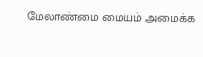மேலாண்மை மையம் அமைக்க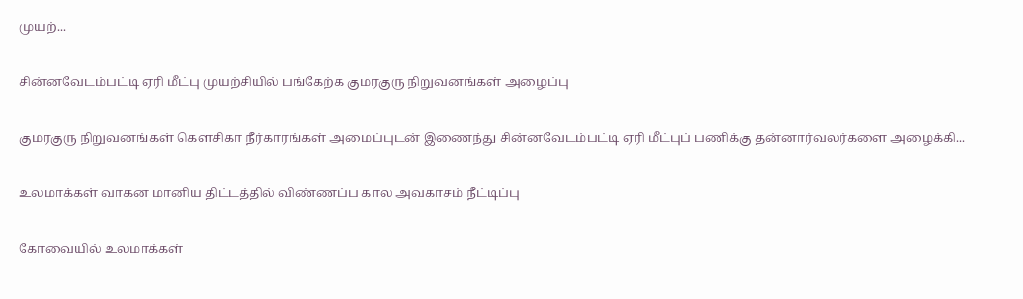முயற்...

சின்னவேடம்பட்டி ஏரி மீட்பு முயற்சியில் பங்கேற்க குமரகுரு நிறுவனங்கள் அழைப்பு

குமரகுரு நிறுவனங்கள் கெளசிகா நீர்காரங்கள் அமைப்புடன் இணைந்து சின்னவேடம்பட்டி ஏரி மீட்புப் பணிக்கு தன்னார்வலர்களை அழைக்கி...

உலமாக்கள் வாகன மானிய திட்டத்தில் விண்ணப்ப கால அவகாசம் நீட்டிப்பு

கோவையில் உலமாக்கள்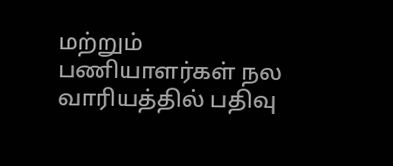மற்றும் பணியாளர்கள் நல வாரியத்தில் பதிவு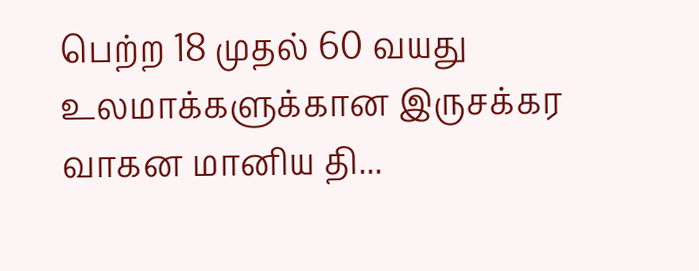பெற்ற 18 முதல் 60 வயது உலமாக்களுக்கான இருசக்கர வாகன மானிய தி...